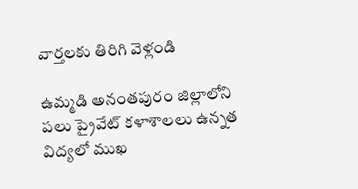వార్తలకు తిరిగి వెళ్లండి

ఉమ్మడి అనంతపురం జిల్లాలోని పలు ప్రైవేట్ కళాశాలలు ఉన్నత విద్యలో ముఖ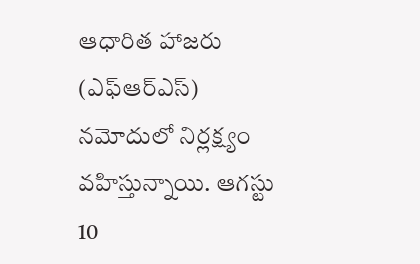ఆధారిత హాజరు (ఎఫ్ఆర్ఎస్) నమోదులో నిర్లక్ష్యం వహిస్తున్నాయి. ఆగస్టు 10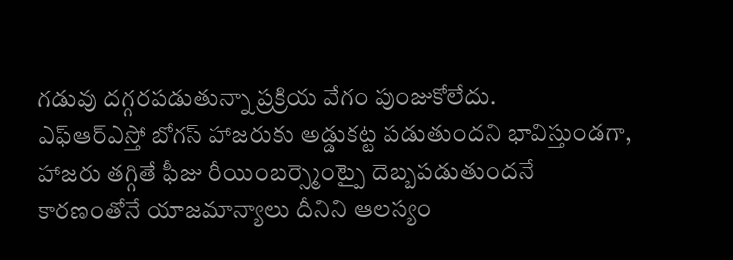గడువు దగ్గరపడుతున్నా ప్రక్రియ వేగం పుంజుకోలేదు.
ఎఫ్ఆర్ఎస్తో బోగస్ హాజరుకు అడ్డుకట్ట పడుతుందని భావిస్తుండగా, హాజరు తగ్గితే ఫీజు రీయింబర్స్మెంట్పై దెబ్బపడుతుందనే కారణంతోనే యాజమాన్యాలు దీనిని ఆలస్యం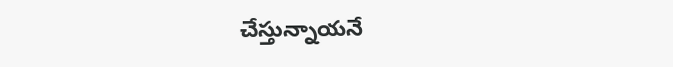చేస్తున్నాయనే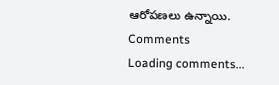ఆరోపణలు ఉన్నాయి.
Comments
Loading comments...